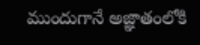ముందుగానే అజ్ఞాతంలోకి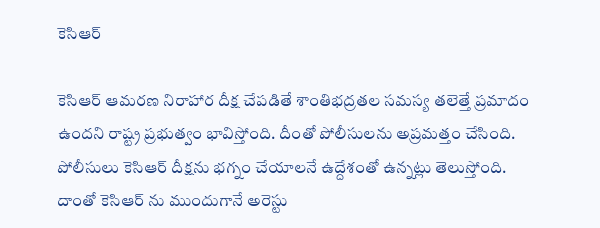కెసిఆర్

కెసిఆర్ ఆమరణ నిరాహార దీక్ష చేపడితే శాంతిభద్రతల సమస్య తలెత్తే ప్రమాదం ఉందని రాష్ట్ర ప్రభుత్వం భావిస్తోంది. దీంతో పోలీసులను అప్రమత్తం చేసింది. పోలీసులు కెసిఆర్ దీక్షను భగ్నం చేయాలనే ఉద్దేశంతో ఉన్నట్లు తెలుస్తోంది. దాంతో కెసిఆర్ ను ముందుగానే అరెస్టు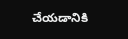చేయడానికి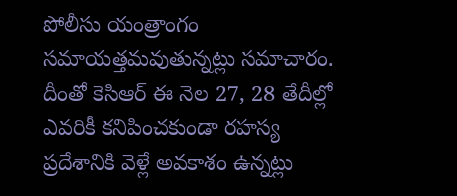పోలీసు యంత్రాంగం సమాయత్తమవుతున్నట్లు సమాచారం. దీంతో కెసిఆర్ ఈ నెల 27, 28 తేదీల్లో ఎవరికీ కనిపించకుండా రహస్య ప్రదేశానికి వెళ్లే అవకాశం ఉన్నట్లు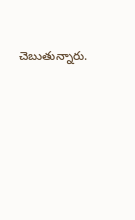చెబుతున్నారు.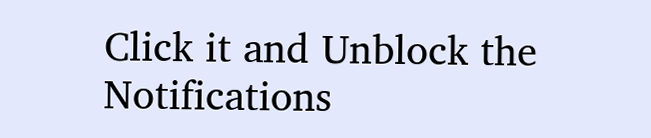Click it and Unblock the Notifications